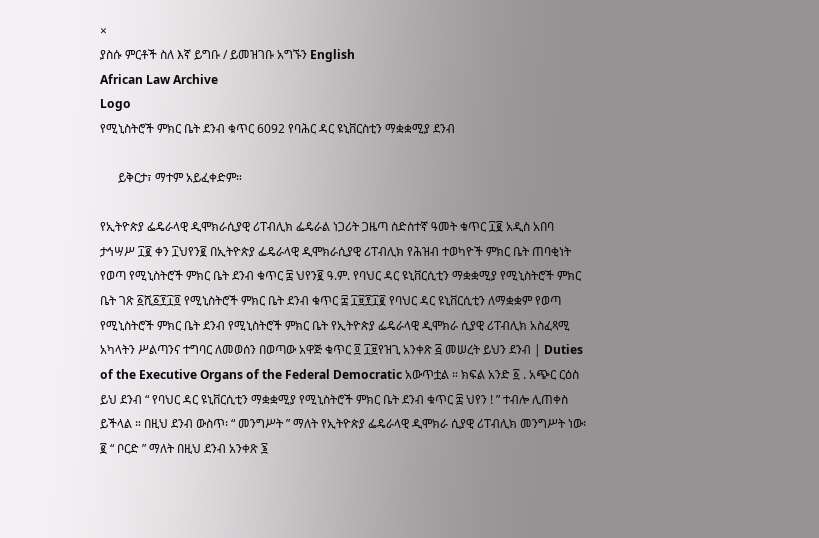×
ያስሱ ምርቶች ስለ እኛ ይግቡ / ይመዝገቡ አግኙን English
African Law Archive
Logo
የሚኒስትሮች ምክር ቤት ደንብ ቁጥር 6092 የባሕር ዳር ዩኒቨርስቲን ማቋቋሚያ ደንብ

      ይቅርታ፣ ማተም አይፈቀድም።

የኢትዮጵያ ፌዴራላዊ ዲሞክራሲያዊ ሪፐብሊክ ፌዴራል ነጋሪት ጋዜጣ ስድስተኛ ዓመት ቁጥር ፲፪ አዲስ አበባ ታኅሣሥ ፲፪ ቀን ፲ህየን፪ በኢትዮጵያ ፌዴራላዊ ዲሞክራሲያዊ ሪፐብሊክ የሕዝብ ተወካዮች ምክር ቤት ጠባቂነት የወጣ የሚኒስትሮች ምክር ቤት ደንብ ቁጥር ፰ ህየን፪ ዓ.ም. የባህር ዳር ዩኒቨርሲቲን ማቋቋሚያ የሚኒስትሮች ምክር ቤት ገጽ ፩ሺ፩፻፲፬ የሚኒስትሮች ምክር ቤት ደንብ ቁጥር ፰ ፲፱፻፲፪ የባህር ዳር ዩኒቨርሲቲን ለማቋቋም የወጣ የሚኒስትሮች ምክር ቤት ደንብ የሚኒስትሮች ምክር ቤት የኢትዮጵያ ፌዴራላዊ ዲሞክራ ሲያዊ ሪፐብሊክ አስፈጻሚ አካላትን ሥልጣንና ተግባር ለመወሰን በወጣው አዋጅ ቁጥር ፬ ፲፱የዝጊ አንቀጽ ፭ መሠረት ይህን ደንብ | Duties of the Executive Organs of the Federal Democratic አውጥቷል ። ክፍል አንድ ፩ . አጭር ርዕስ ይህ ደንብ “ የባህር ዳር ዩኒቨርሲቲን ማቋቋሚያ የሚኒስትሮች ምክር ቤት ደንብ ቁጥር ፰ ህየን ! ” ተብሎ ሊጠቀስ ይችላል ። በዚህ ደንብ ውስጥ፡ “ መንግሥት ” ማለት የኢትዮጵያ ፌዴራላዊ ዲሞክራ ሲያዊ ሪፐብሊክ መንግሥት ነው፡ ፪ “ ቦርድ ” ማለት በዚህ ደንብ አንቀጽ ፮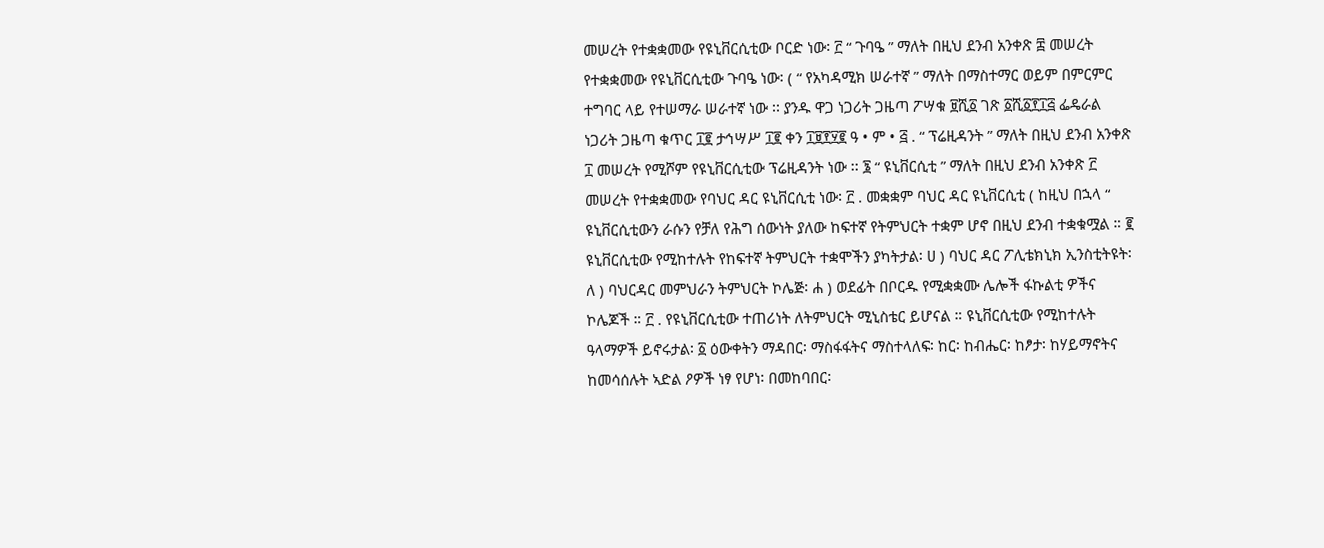መሠረት የተቋቋመው የዩኒቨርሲቲው ቦርድ ነው፡ ፫ “ ጉባዔ ” ማለት በዚህ ደንብ አንቀጽ ፰ መሠረት የተቋቋመው የዩኒቨርሲቲው ጉባዔ ነው፡ ( “ የአካዳሚክ ሠራተኛ ” ማለት በማስተማር ወይም በምርምር ተግባር ላይ የተሠማራ ሠራተኛ ነው ፡፡ ያንዱ ዋጋ ነጋሪት ጋዜጣ ፖሣቁ ፱ሺ፩ ገጽ ፩ሺ፩፻፲፭ ፌዴራል ነጋሪት ጋዜጣ ቁጥር ፲፪ ታኅሣሥ ፲፪ ቀን ፲፱፻፶፪ ዓ • ም • ፭ . “ ፕሬዚዳንት ” ማለት በዚህ ደንብ አንቀጽ ፲ መሠረት የሚሾም የዩኒቨርሲቲው ፕሬዚዳንት ነው ፡፡ ፮ “ ዩኒቨርሲቲ ” ማለት በዚህ ደንብ አንቀጽ ፫ መሠረት የተቋቋመው የባህር ዳር ዩኒቨርሲቲ ነው፡ ፫ . መቋቋም ባህር ዳር ዩኒቨርሲቲ ( ከዚህ በኋላ “ ዩኒቨርሲቲውን ራሱን የቻለ የሕግ ሰውነት ያለው ከፍተኛ የትምህርት ተቋም ሆኖ በዚህ ደንብ ተቋቁሟል ። ፪ ዩኒቨርሲቲው የሚከተሉት የከፍተኛ ትምህርት ተቋሞችን ያካትታል፡ ሀ ) ባህር ዳር ፖሊቴክኒክ ኢንስቲትዩት፡ ለ ) ባህርዳር መምህራን ትምህርት ኮሌጅ፡ ሐ ) ወደፊት በቦርዱ የሚቋቋሙ ሌሎች ፋኩልቲ ዎችና ኮሌጆች ። ፫ . የዩኒቨርሲቲው ተጠሪነት ለትምህርት ሚኒስቴር ይሆናል ። ዩኒቨርሲቲው የሚከተሉት ዓላማዎች ይኖሩታል፡ ፩ ዕውቀትን ማዳበር፡ ማስፋፋትና ማስተላለፍ፡ ከር፡ ከብሔር፡ ከፆታ፡ ከሃይማኖትና ከመሳሰሉት ኣድል ዖዎች ነፃ የሆነ፡ በመከባበር፡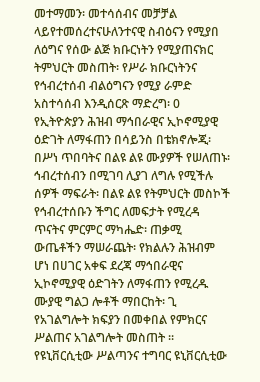መተማመን፡ መተሳሰብና መቻቻል ላይየተመሰረተናሁለንተናዊ ስብዕናን የሚያበ ለዕግና የሰው ልጅ ክቡርነትን የሚያጠናክር ትምህርት መስጠት፡ የሥራ ክቡርነትንና የኅብረተሰብ ብልዕግናን የሚያ ራምድ አስተሳሰብ እንዲሰርጽ ማድረግ፡ 0 የኢትዮጵያን ሕዝብ ማኅበራዊና ኢኮኖሚያዊ ዕድገት ለማፋጠን በሳይንስ በቴክኖሎጂ፡ በሥነ ጥበባትና በልዩ ልዩ ሙያዎች የሠለጠኑ፡ ኅብረተሰብን በሚገባ ሊያገ ለግሉ የሚችሉ ሰዎች ማፍራት፡ በልዩ ልዩ የትምህርት መስኮች የኅብረተሰቡን ችግር ለመፍታት የሚረዳ ጥናትና ምርምር ማካሔድ፡ ጠቃሚ ውጤቶችን ማሠራጨት፡ የክልሉን ሕዝብም ሆነ በሀገር አቀፍ ደረጃ ማኅበራዊና ኢኮኖሚያዊ ዕድገትን ለማፋጠን የሚረዱ ሙያዊ ግልጋ ሎቶች ማበርከት፡ ጊ የአገልግሎት ክፍያን በመቀበል የምክርና ሥልጠና አገልግሎት መስጠት ። የዩኒቨርሲቲው ሥልጣንና ተግባር ዩኒቨርሲቲው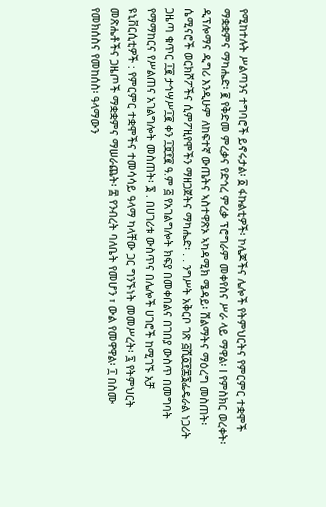የሚከተሉት ሥልጣንና ተግባሮች ይኖሩታል፡ ፩ ፋኩልቲዎች፡ ኮሌጆችና ሌሎች የትምህርትና የምርምር ተቋሞች ማቋቋምና ማካሔድ፡ ፪ የቅድመ ምረቃና የድኅረ ምረቃ ፕሮግራም መቀየስና ሥራ ላይ ማዋል፡ I የምስክር ወረቀት፡ ዲፕሎማና ዲግሪ እንዲሁም ለከፍተኛ ውጤትና ኣስተዋጽኦ ኣካዳሚክ ሜዳይ፡ ሽልማትና ማዕረግ መስጠት፡ ሴሚናሮች ወርክሾፖችና ሲምፖዚየሞችን ማዘጋጀትና ማካሔድ፡ . . ንግሥት አቅርቦ ገጽ ፭ሺ፩፻፷፮ፌዴራል ነጋሪት ጋዜጣ ቁጥር ፲፪ ታኅሣሥ፲፪ ቀን ፲፱፻፪ ዓ.ም ፭ የአገልግሎት ክፍያ በመቀበልና በገበያ ውስጥ በመግባት የማማከርና የሥልጠና አገልግሎት መስጠት፡ ፮ . በሀገሪቱ ውስጥና በሌሎች ሀገሮች ከሚገኙ አቻ ዩኒቨርሲቲዎች : የምርምር ተቋሞችና ተመሳሳይ ዓላማ ካላቸው ጋር ግንኙነት መመሥረት፡ ፯ የትምህርት መጽሔቶችና ጋዜጦች ማቋቋምና ማሠራጨት፡ ፰ የንብረት ባለቤት የመሆን ፣ ውል የመዋዋል፡ ፲ በስሙ የመክሰስና የመከሰስ፡ ዓላማውን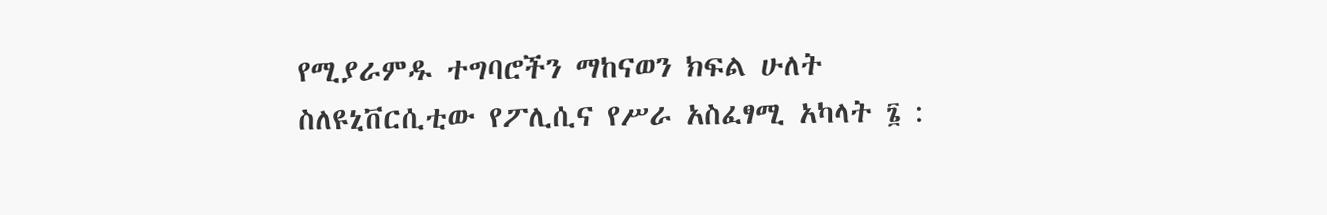የሚያራምዱ ተግባሮችን ማከናወን ክፍል ሁለት ስለዩኒቨርሲቲው የፖሊሲና የሥራ አስፈፃሚ አካላት ፮ :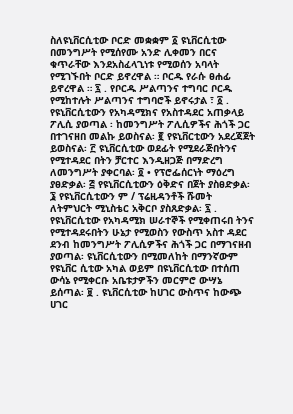ስለዩኒቨርሲቲው ቦርድ መቋቋም ፩ ዩኒቨርሲቲው በመንግሥት የሚሰየሙ አንድ ሊቀመን በርና ቁጥራቸው እንደአስፈላጊነቱ የሚወሰን አባላት የሚገኙበት ቦርድ ይኖረዋል ። ቦርዱ የራሱ ፀሐፊ ይኖረዋል ። ፯ . የቦርዱ ሥልጣንና ተግባር ቦርዱ የሚከተሉት ሥልጣንና ተግባሮች ይኖሩታል ፣ ፩ . የዩኒቨርሲቲውን የአካዳሚክና የአስተዳደር አጠቃላይ ፖሊሲ ያወጣል ፡ ከመንግሥት ፖሊሲዎችና ሕጎች ጋር በተገናዘበ መልኩ ይወስናል፡ ፪ የዩኒቨርቲውን አደረጃጀት ይወስናል፡ ፫ ዩኒቨርሲቲው ወደፊት የሚደራጅበትንና የሚተዳደር በትን ቻርተር እንዲዘጋጅ በማድረግ ለመንግሥት ያቀርባል፡ ፬ • የፕሮፌሰርነት ማዕረግ ያፀድቃል፡ ፭ የዩኒቨርሲቲውን ዕቅድና በጀት ያስፀድቃል፡ ፮ የዩኒቨርሲቲውን ም / ፕሬዚዳንቶች ሹመት ለትምህርት ሚኒስቴር አቅርቦ ያስጸድቃል፡ ፯ . የዩኒቨርሲቲው የአካዳሚክ ሠራተኞች የሚቀጠሩበ ትንና የሚተዳደሩበትን ሁኔታ የሚወስን የውስጥ አስተ ዳደር ደንብ ከመንግሥት ፖሊሲዎችና ሕጎች ጋር በማገናዘብ ያወጣል፡ ዩኒቨርሲቲውን በሚመለከት በማንኛውም የዩኒቨር ሲቲው አካል ወይም በዩኒቨርሲቲው በተሰጠ ውሳኔ የሚቀርቡ አቤቱታዎችን መርምሮ ውሣኔ ይሰጣል፡ ፱ . ዩኒቨርሲቲው ከሀገር ውስጥና ከውጭ ሀገር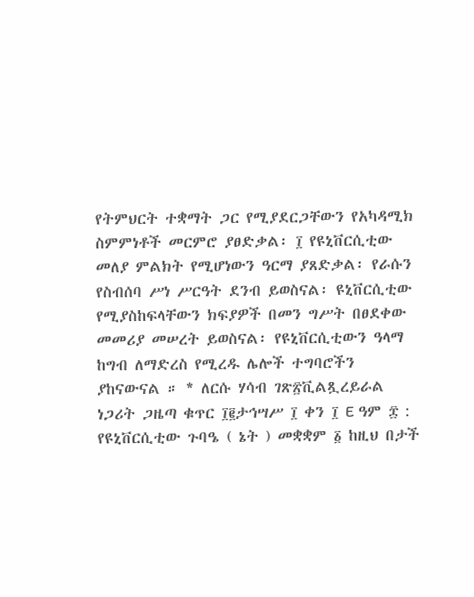የትምህርት ተቋማት ጋር የሚያደርጋቸውን የአካዳሚክ ስምምነቶች መርምሮ ያፀድቃል፡ ፲ የዩኒቨርሲቲው መለያ ምልክት የሚሆነውን ዓርማ ያጸድቃል፡ የራሱን የስብሰባ ሥነ ሥርዓት ደንብ ይወስናል፡ ዩኒቨርሲቲው የሚያስከፍላቸውን ክፍያዎች በመን ግሥት በፀደቀው መመሪያ መሠረት ይወስናል፡ የዩኒቨርሲቲውን ዓላማ ከግብ ለማድረስ የሚረዱ ሌሎች ተግባሮችን ያከናውናል ። * ለርሱ ሃሳብ ገጽ፳ቪልጿረይራል ነጋሪት ጋዜጣ ቁጥር ፲፪ታኅሣሥ ፲ ቀን ፲ E ዓም ፰ : የዩኒቨርሲቲው ጉባዔ ( ኔት ) መቋቋም ፩ ከዚህ በታች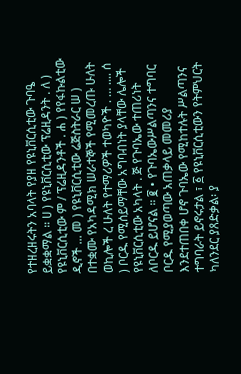የተዘረዘሩትን አባላት የያዘ የዩኒቨርሲቲው ጉባዔ ይቋቋማል ። ሀ ) የዩኒቨርሲቲው ፕሬዚዳንት . ለ ) የዩኒቨርሲቲው ም / ፕሬዚዳንቶች . ሐ ) የየፋኩልቲው ዲኖች ... መ ) የዩኒቨርሲቲው ሬጅስትራር ሠ ) በተቋሙ የአካዳሚክ ሠራተኞች የሚመረጡ ሁለት ወኪሎች ረ ሁለት የተማሪዎች ተወካዮች . … .... ሰ ) ቦርዱ የሚሰይማቸው አግባብነት ያላቸው ሌሎች የዩኒቨርሲቲው አካላት . ጅ የጉባኤው ተጠሪነት ለቦርዱ ይሆናል ። ፪ • የጉባኤውሥልጣንና ተግባር ቦርዱ የሚያወጣው አጠቃላይ መመሪያ እንደተጠበቀ ሆኖ ጉባኤው የሚከተሉት ሥልጣንና ተግባራት ይኖሩታል ፣ ፩ የዩኒቨርሲቲውን የትምህርት ካለንደር ያጸድቃል፡ ያ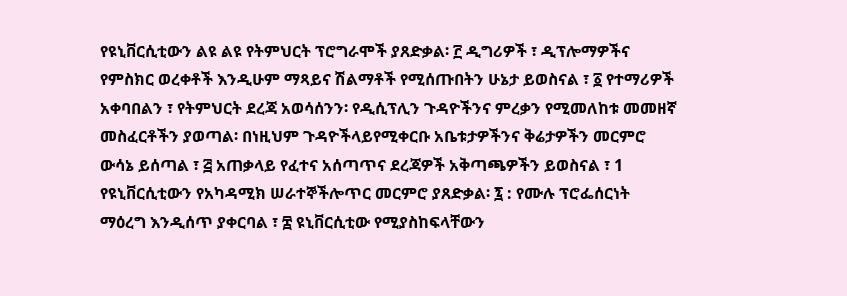የዩኒቨርሲቲውን ልዩ ልዩ የትምህርት ፕሮግራሞች ያጸድቃል፡ ፫ ዲግሪዎች ፣ ዲፕሎማዎችና የምስክር ወረቀቶች እንዲሁም ማጻይና ሽልማቶች የሚሰጡበትን ሁኔታ ይወስናል ፣ ፩ የተማሪዎች አቀባበልን ፣ የትምህርት ደረጃ አወሳሰንን፡ የዲሲፕሊን ጉዳዮችንና ምረቃን የሚመለከቱ መመዘኛ መስፈርቶችን ያወጣል፡ በነዚህም ጉዳዮችላይየሚቀርቡ አቤቱታዎችንና ቅሬታዎችን መርምሮ ውሳኔ ይሰጣል ፣ ፭ አጠቃላይ የፈተና አሰጣጥና ደረጃዎች አቅጣጫዎችን ይወስናል ፣ 1 የዩኒቨርሲቲውን የአካዳሚክ ሠራተኞችሎጥር መርምሮ ያጸድቃል፡ ፯ : የሙሉ ፕሮፌሰርነት ማዕረግ እንዲሰጥ ያቀርባል ፣ ፰ ዩኒቨርሲቲው የሚያስከፍላቸውን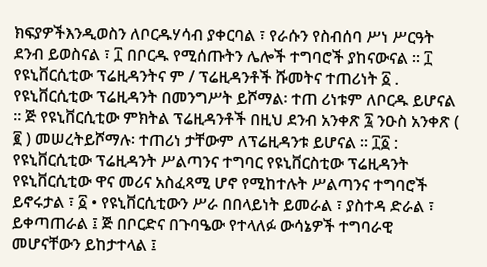ክፍያዎችእንዲወስን ለቦርዱሃሳብ ያቀርባል ፣ የራሱን የስብሰባ ሥነ ሥርዓት ደንብ ይወስናል ፣ ፲ በቦርዱ የሚሰጡትን ሌሎች ተግባሮች ያከናውናል ። ፲ የዩኒቨርሲቲው ፕሬዚዳንትና ም / ፕሬዚዳንቶች ሹመትና ተጠሪነት ፩ . የዩኒቨርሲቲው ፕሬዚዳንት በመንግሥት ይሾማል፡ ተጠ ሪነቱም ለቦርዱ ይሆናል ። ጅ የዩኒቨርሲቲው ምክትል ፕሬዚዳንቶች በዚህ ደንብ አንቀጽ ፯ ንዑስ አንቀጽ ( ፪ ) መሠረትይሾማሉ፡ ተጠሪነ ታቸውም ለፕሬዚዳንቱ ይሆናል ። ፲፩ : የዩኒቨርሲቲው ፕሬዚዳንት ሥልጣንና ተግባር የዩኒቨርስቲው ፕሬዚዳንት የዩኒቨርሲቲው ዋና መሪና አስፈጻሚ ሆኖ የሚከተሉት ሥልጣንና ተግባሮች ይኖሩታል ፣ ፩ • የዩኒቨርሲቲውን ሥራ በበላይነት ይመራል ፣ ያስተዳ ድራል ፣ ይቀጣጠራል ፤ ጅ በቦርድና በጉባዔው የተላለፉ ውሳኔዎች ተግባራዊ መሆናቸውን ይከታተላል ፤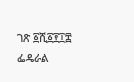ገጽ ፩ሺ፩፻፲፰ ፌዴራል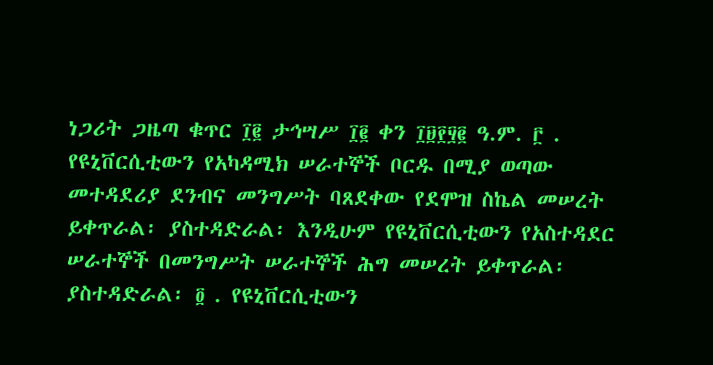ነጋሪት ጋዜጣ ቁጥር ፲፪ ታኅሣሥ ፲፪ ቀን ፲፱፻፶፪ ዓ.ም. ፫ . የዩኒቨርሲቲውን የአካዳሚክ ሠራተኞች ቦርዱ በሚያ ወጣው መተዳደሪያ ደንብና መንግሥት ባጸደቀው የደሞዝ ስኬል መሠረት ይቀጥራል፡ ያስተዳድራል፡ እንዲሁም የዩኒቨርሲቲውን የአስተዳደር ሠራተኞች በመንግሥት ሠራተኞች ሕግ መሠረት ይቀጥራል፡ ያስተዳድራል፡ ፬ . የዩኒቨርሲቲውን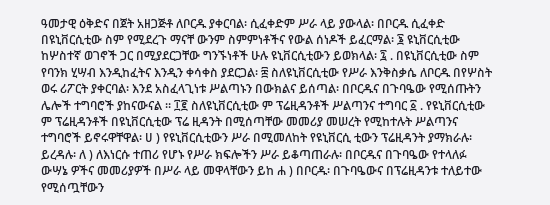ዓመታዊ ዕቅድና በጀት አዘጋጅቶ ለቦርዱ ያቀርባል፡ ሲፈቀድም ሥራ ላይ ያውላል፡ በቦርዱ ሲፈቀድ በዩኒቨርሲቲው ስም የሚደረጉ ማናቸ ውንም ስምምነቶችና የውል ሰነዶች ይፈርማል፡ ፮ ዩኒቨርሲቲው ከሦስተኛ ወገኖች ጋር በሚያደርጋቸው ግንኙነቶች ሁሉ ዩኒቨርሲቲውን ይወክላል፡ ፯ . በዩኒቨርሲቲው ስም የባንክ ሂሣብ እንዲከፈትና እንዲን ቀሳቀስ ያደርጋል፡ ፰ ስለዩኒቨርሲቲው የሥራ እንቅስቃሴ ለቦርዱ በየሦስት ወሩ ሪፖርት ያቀርባል፡ እንደ አስፈላጊነቱ ሥልጣኑን በውክልና ይሰጣል፡ በቦርዱና በጉባዔው የሚሰጡትን ሌሎች ተግባሮች ያከናውናል ። ፲፪ ስለዩኒቨርሲቲው ም ፕሬዚዳንቶች ሥልጣንና ተግባር ፩ . የዩኒቨርሲቲው ም ፕሬዚዳንቶች በዩኒቨርሲቲው ፕሬ ዚዳንት በሚሰጣቸው መመሪያ መሠረት የሚከተሉት ሥልጣንና ተግባሮች ይኖሩዋቸዋል፡ ሀ ) የዩኒቨርሲቲውን ሥራ በሚመለከት የዩኒቨርሲ ቲውን ፕሬዚዳንት ያማክራሉ፡ ይረዳሉ፡ ለ ) ለእነርሱ ተጠሪ የሆኑ የሥራ ክፍሎችን ሥራ ይቆጣጠራሉ፡ በቦርዱና በጉባዔው የተላለፉ ውሣኔ ዎችና መመሪያዎች በሥራ ላይ መዋላቸውን ይከ ሐ ) በቦርዱ፡ በጉባዔውና በፕሬዚዳንቱ ተለይተው የሚሰጧቸውን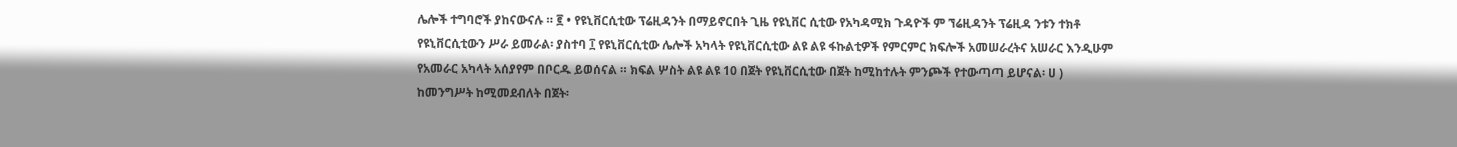ሌሎች ተግባሮች ያከናውናሉ ። ፪ • የዩኒቨርሲቲው ፕሬዚዳንት በማይኖርበት ጊዜ የዩኒቨር ሲቲው የአካዳሚክ ጉዳዮች ም ኘሬዚዳንት ፕሬዚዳ ንቱን ተክቶ የዩኒቨርሲቲውን ሥራ ይመራል፡ ያስተባ ፲ የዩኒቨርሲቲው ሌሎች አካላት የዩኒቨርሲቲው ልዩ ልዩ ፋኩልቲዎች የምርምር ክፍሎች አመሠራረትና አሠራር እንዲሁም የአመራር አካላት አሰያየም በቦርዱ ይወሰናል ። ክፍል ሦስት ልዩ ልዩ 10 በጀት የዩኒቨርሲቲው በጀት ከሚከተሉት ምንጮች የተውጣጣ ይሆናል፡ ሀ ) ከመንግሥት ከሚመደብለት በጀት፡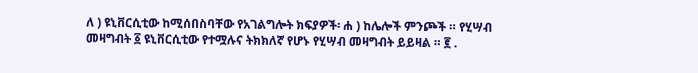ለ ) ዩኒቨርሲቲው ከሚሰበስባቸው የአገልግሎት ክፍያዎች፡ ሐ ) ከሌሎች ምንጮች ። የሂሣብ መዛግብት ፩ ዩኒቨርሲቲው የተሟሉና ትክክለኛ የሆኑ የሂሣብ መዛግብት ይይዛል ። ፪ .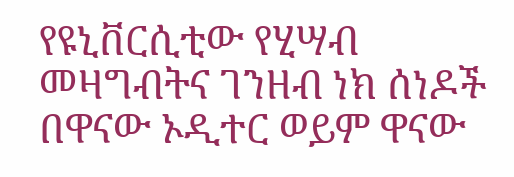የዩኒቨርሲቲው የሂሣብ መዛግብትና ገንዘብ ነክ ሰነዶች በዋናው ኦዲተር ወይም ዋናው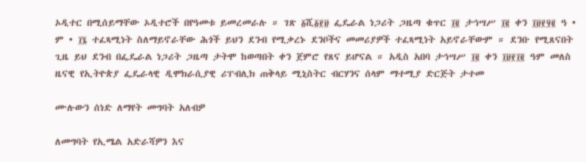ኦዲተር በሚሰይማቸው ኦዲተሮች በየዓመቱ ይመረመራሉ ። ገጽ ፩ሺ፩፻፱ ፌዴራል ነጋሪት ጋዜጣ ቁጥር ፲፪ ታኅሣሥ ፲፪ ቀን ፲፱፻፶፪ ዓ • ም • ፲፮ ተፈጻሚነት ስለማይኖራቸው ሕጎች ይህን ደንብ የሚቃረኑ ደንቦችና መመሪያዎች ተፈጻሚነት አይኖራቸውም ። ደንቡ የሚጸናበት ጊዜ ይህ ደንብ በፌዴራል ነጋሪት ጋዜጣ ታትሞ ከወጣበት ቀን ጀምሮ የጸና ይሆናል ። አዲስ አበባ ታኅሣሥ ፲፪ ቀን ፲፱፻፲፪ ዓም መለስ ዜናዊ የኢትዮጵያ ፌዴራላዊ ዲሞክራሲያዊ ሪፐብሊክ ጠቅላይ ሚኒስትር ብርሃንና ሰላም ማተሚያ ድርጅት ታተመ

ሙሉውን ሰነድ ለማየት መግባት አለብዎ

ለመግባት የኢሜል አድራሻዎን እና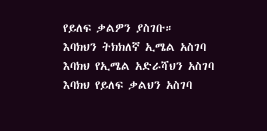የይለፍ ቃልዎን ያስገቡ።
እባክህን ትክክለኛ ኢሜል አስገባ
እባክህ የኢሜል አድራሻህን አስገባ
እባክህ የይለፍ ቃልህን አስገባ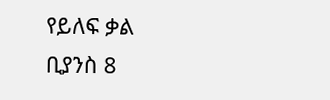የይለፍ ቃል ቢያንስ 8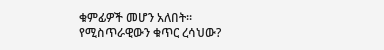ቁምፊዎች መሆን አለበት።
የሚስጥራዊውን ቁጥር ረሳህው?